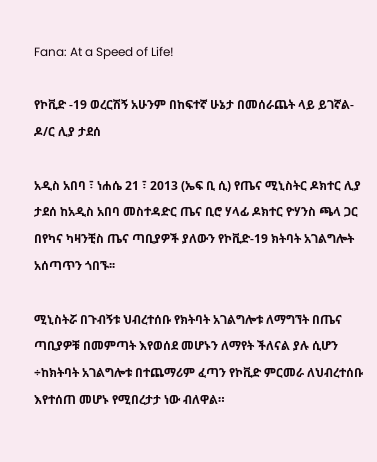Fana: At a Speed of Life!

የኮቪድ -19 ወረርሽኝ አሁንም በከፍተኛ ሁኔታ በመሰራጨት ላይ ይገኛል-ዶ/ር ሊያ ታደሰ

አዲስ አበባ ፣ ነሐሴ 21 ፣ 2013 (ኤፍ ቢ ሲ) የጤና ሚኒስትር ዶክተር ሊያ ታደሰ ከአዲስ አበባ መስተዳድር ጤና ቢሮ ሃላፊ ዶክተር ዮሃንስ ጫላ ጋር በየካና ካዛንቺስ ጤና ጣቢያዎች ያለውን የኮቪድ-19 ክትባት አገልግሎት አሰጣጥን ጎበኙ፡፡

ሚኒስትሯ በጉብኝቱ ህብረተሰቡ የክትባት አገልግሎቱ ለማግኘት በጤና ጣቢያዎቹ በመምጣት እየወሰደ መሆኑን ለማየት ችለናል ያሉ ሲሆን ÷ከክትባት አገልግሎቱ በተጨማሪም ፈጣን የኮቪድ ምርመራ ለህብረተሰቡ እየተሰጠ መሆኑ የሚበረታታ ነው ብለዋል።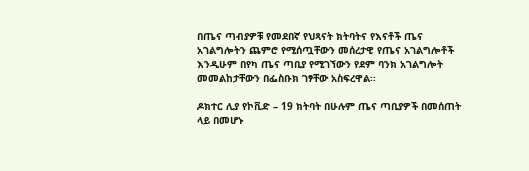በጤና ጣብያዎቹ የመደበኛ የህጻናት ክትባትና የእናቶች ጤና አገልግሎትን ጨምሮ የሚሰጧቸውን መሰረታዊ የጤና አገልግሎቶች እንዲሁም በየካ ጤና ጣቢያ የሚገኘውን የደም ባንክ አገልግሎት መመልከታቸውን በፌስቡክ ገፃቸው አስፍረዋል፡፡

ዶክተር ሊያ የኮቪድ – 19 ክትባት በሁሉም ጤና ጣቢያዎች በመሰጠት ላይ በመሆኑ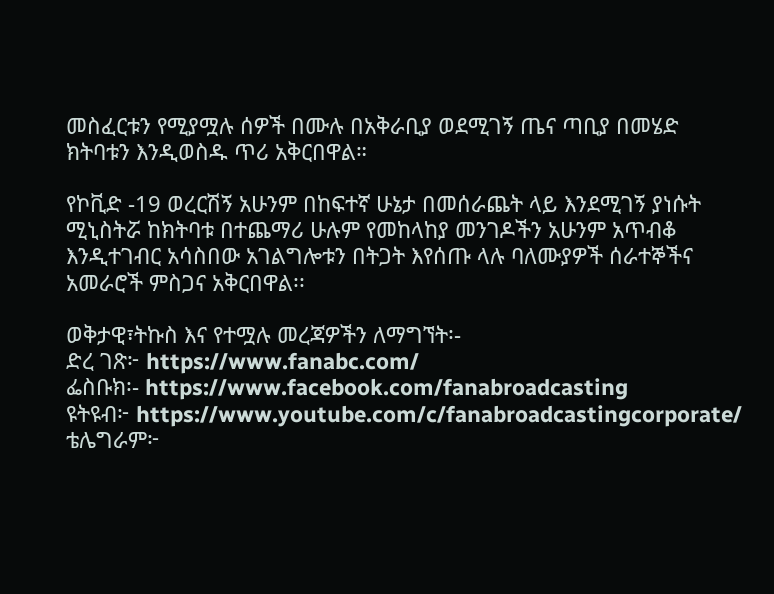መስፈርቱን የሚያሟሉ ሰዎች በሙሉ በአቅራቢያ ወደሚገኝ ጤና ጣቢያ በመሄድ ክትባቱን እንዲወስዱ ጥሪ አቅርበዋል።

የኮቪድ -19 ወረርሽኝ አሁንም በከፍተኛ ሁኔታ በመሰራጨት ላይ እንደሚገኝ ያነሱት ሚኒስትሯ ከክትባቱ በተጨማሪ ሁሉም የመከላከያ መንገዶችን አሁንም አጥብቆ እንዲተገብር አሳስበው አገልግሎቱን በትጋት እየሰጡ ላሉ ባለሙያዎች ሰራተኞችና አመራሮች ምስጋና አቅርበዋል፡፡

ወቅታዊ፣ትኩስ እና የተሟሉ መረጃዎችን ለማግኘት፡-
ድረ ገጽ፦ https://www.fanabc.com/
ፌስቡክ፡- https://www.facebook.com/fanabroadcasting
ዩትዩብ፦ https://www.youtube.com/c/fanabroadcastingcorporate/
ቴሌግራም፦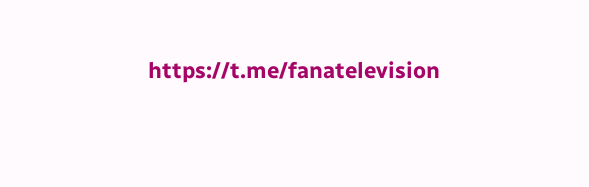https://t.me/fanatelevision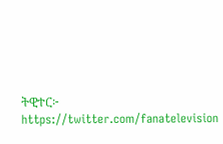ትዊተር፦ https://twitter.com/fanatelevision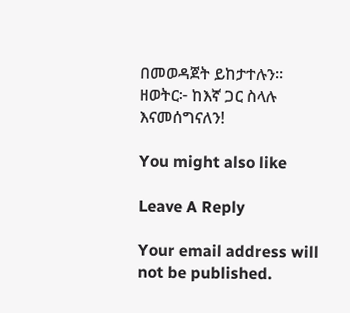በመወዳጀት ይከታተሉን፡፡
ዘወትር፦ ከእኛ ጋር ስላሉ እናመሰግናለን!

You might also like

Leave A Reply

Your email address will not be published.